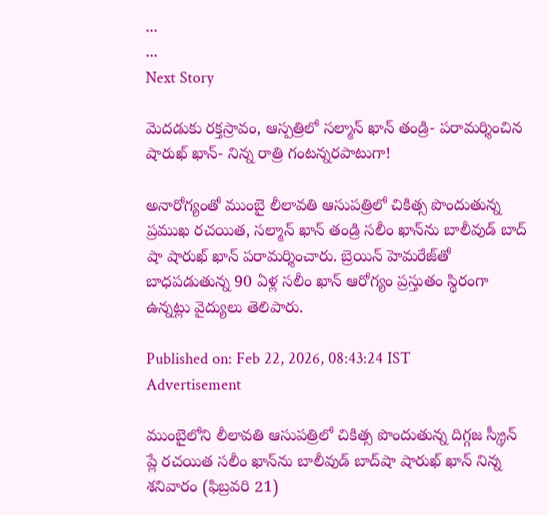...
...
Next Story

మెదడుకు రక్తస్రావం, ఆస్పత్రిలో సల్మాన్ ఖాన్ తండ్రి- పరామర్శించిన షారుఖ్ ఖాన్- నిన్న రాత్రి గంటన్నరపాటుగా!

అనారోగ్యంతో ముంబై లీలావతి ఆసుపత్రిలో చికిత్స పొందుతున్న ప్రముఖ రచయిత, సల్మాన్ ఖాన్ తండ్రి సలీం ఖాన్‌ను బాలీవుడ్ బాద్ షా షారుఖ్ ఖాన్ పరామర్శించారు. బ్రెయిన్ హెమరేజ్‌తో బాధపడుతున్న 90 ఏళ్ల సలీం ఖాన్ ఆరోగ్యం ప్రస్తుతం స్థిరంగా ఉన్నట్లు వైద్యులు తెలిపారు.

Published on: Feb 22, 2026, 08:43:24 IST
Advertisement

ముంబైలోని లీలావతి ఆసుపత్రిలో చికిత్స పొందుతున్న దిగ్గజ స్క్రీన్ ప్లే రచయిత సలీం ఖాన్‌ను బాలీవుడ్ బాద్‌షా షారుఖ్ ఖాన్ నిన్న శనివారం (ఫిబ్రవరి 21)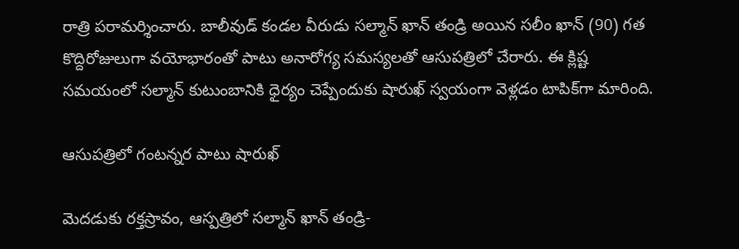రాత్రి పరామర్శించారు. బాలీవుడ్ కండల వీరుడు సల్మాన్ ఖాన్ తండ్రి అయిన సలీం ఖాన్ (90) గత కొద్దిరోజులుగా వయోభారంతో పాటు అనారోగ్య సమస్యలతో ఆసుపత్రిలో చేరారు. ఈ క్లిష్ట సమయంలో సల్మాన్ కుటుంబానికి ధైర్యం చెప్పేందుకు షారుఖ్ స్వయంగా వెళ్లడం టాపిక్‌గా మారింది.

ఆసుపత్రిలో గంటన్నర పాటు షారుఖ్

మెదడుకు రక్తస్రావం, ఆస్పత్రిలో సల్మాన్ ఖాన్ తండ్రి-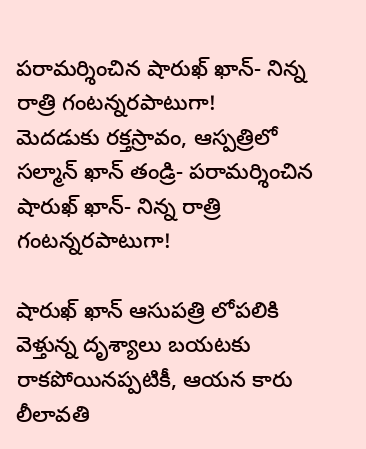పరామర్శించిన షారుఖ్ ఖాన్- నిన్న రాత్రి గంటన్నరపాటుగా!
మెదడుకు రక్తస్రావం, ఆస్పత్రిలో సల్మాన్ ఖాన్ తండ్రి- పరామర్శించిన షారుఖ్ ఖాన్- నిన్న రాత్రి గంటన్నరపాటుగా!

షారుఖ్ ఖాన్ ఆసుపత్రి లోపలికి వెళ్తున్న దృశ్యాలు బయటకు రాకపోయినప్పటికీ, ఆయన కారు లీలావతి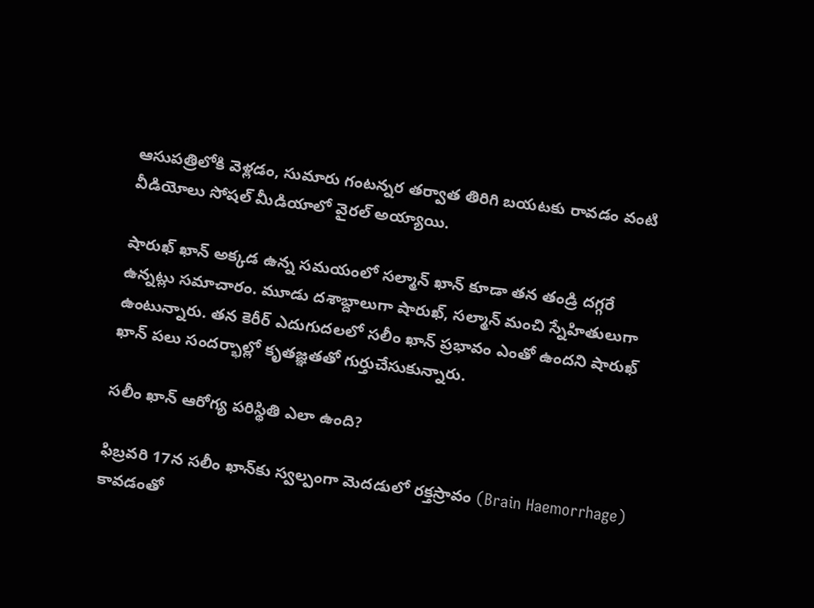ఆసుపత్రిలోకి వెళ్లడం, సుమారు గంటన్నర తర్వాత తిరిగి బయటకు రావడం వంటి వీడియోలు సోషల్ మీడియాలో వైరల్ అయ్యాయి.

షారుఖ్ ఖాన్ అక్కడ ఉన్న సమయంలో సల్మాన్ ఖాన్ కూడా తన తండ్రి దగ్గరే ఉన్నట్లు సమాచారం. మూడు దశాబ్దాలుగా షారుఖ్, సల్మాన్ మంచి స్నేహితులుగా ఉంటున్నారు. తన కెరీర్ ఎదుగుదలలో సలీం ఖాన్ ప్రభావం ఎంతో ఉందని షారుఖ్ ఖాన్ పలు సందర్భాల్లో కృతజ్ఞతతో గుర్తుచేసుకున్నారు.

సలీం ఖాన్ ఆరోగ్య పరిస్థితి ఎలా ఉంది?

ఫిబ్రవరి 17న సలీం ఖాన్‌కు స్వల్పంగా మెదడులో రక్తస్రావం (Brain Haemorrhage) కావడంతో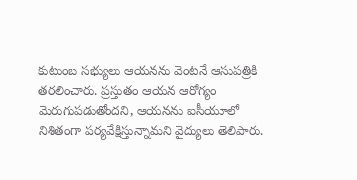కుటుంబ సభ్యులు ఆయనను వెంటనే ఆసుపత్రికి తరలించారు. ప్రస్తుతం ఆయన ఆరోగ్యం మెరుగుపడుతోందని, ఆయనను ఐసీయూలో నిశితంగా పర్యవేక్షిస్తున్నామని వైద్యులు తెలిపారు.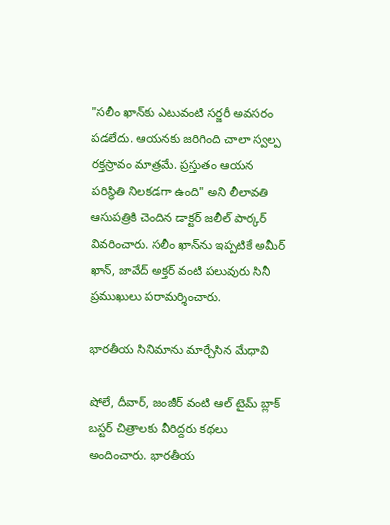"సలీం ఖాన్‌కు ఎటువంటి సర్జరీ అవసరం పడలేదు. ఆయనకు జరిగింది చాలా స్వల్ప రక్తస్రావం మాత్రమే. ప్రస్తుతం ఆయన పరిస్థితి నిలకడగా ఉంది" అని లీలావతి ఆసుపత్రికి చెందిన డాక్టర్ జలీల్ పార్కర్ వివరించారు. సలీం ఖాన్‌ను ఇప్పటికే అమీర్ ఖాన్, జావేద్ అక్తర్ వంటి పలువురు సినీ ప్రముఖులు పరామర్శించారు.

భారతీయ సినిమాను మార్చేసిన మేధావి

షోలే, దీవార్, జంజీర్ వంటి ఆల్ టైమ్ బ్లాక్ బస్టర్ చిత్రాలకు వీరిద్దరు కథలు అందించారు. భారతీయ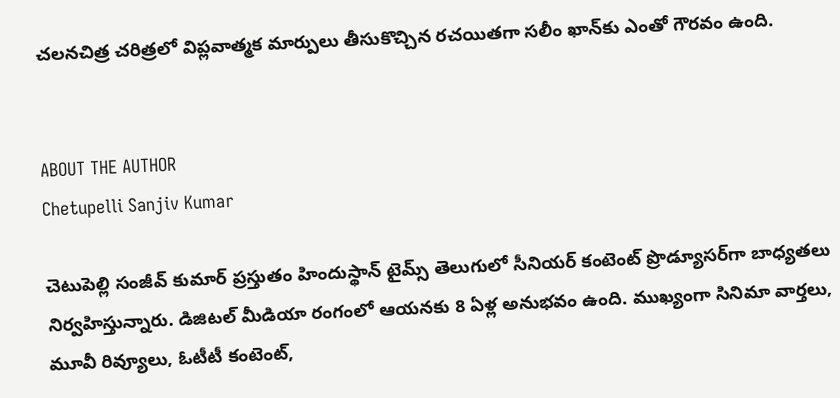చలనచిత్ర చరిత్రలో విప్లవాత్మక మార్పులు తీసుకొచ్చిన రచయితగా సలీం ఖాన్‌కు ఎంతో గౌరవం ఉంది.


ABOUT THE AUTHOR
Chetupelli Sanjiv Kumar

చెటుపెల్లి సంజీవ్ కుమార్ ప్రస్తుతం హిందుస్థాన్ టైమ్స్ తెలుగులో సీనియర్ కంటెంట్ ప్రొడ్యూసర్‌గా బాధ్యతలు నిర్వహిస్తున్నారు. డిజిటల్ మీడియా రంగంలో ఆయనకు 8 ఏళ్ల అనుభవం ఉంది. ముఖ్యంగా సినిమా వార్తలు, మూవీ రివ్యూలు, ఓటీటీ కంటెంట్,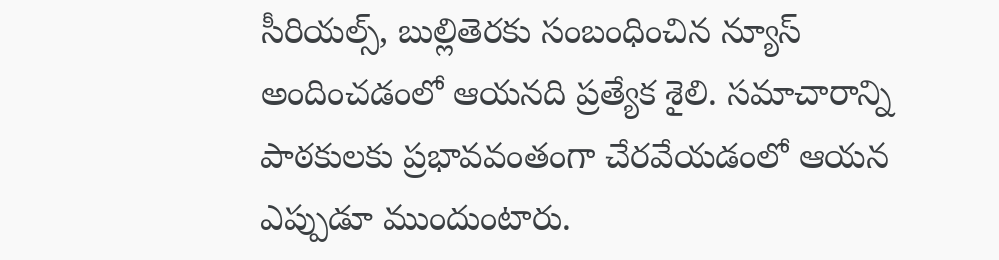సీరియల్స్, బుల్లితెరకు సంబంధించిన న్యూస్ అందించడంలో ఆయనది ప్రత్యేక శైలి. సమాచారాన్ని పాఠకులకు ప్రభావవంతంగా చేరవేయడంలో ఆయన ఎప్పుడూ ముందుంటారు.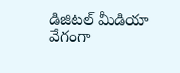డిజిటల్ మీడియా వేగంగా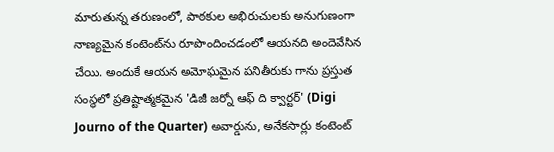మారుతున్న తరుణంలో, పాఠకుల అభిరుచులకు అనుగుణంగా నాణ్యమైన కంటెంట్‌ను రూపొందించడంలో ఆయనది అందెవేసిన చేయి. అందుకే ఆయన అమోఘమైన పనితీరుకు గాను ప్రస్తుత సంస్థలో ప్రతిష్టాత్మకమైన 'డిజీ జర్నో ఆఫ్ ది క్వార్టర్' (Digi Journo of the Quarter) అవార్డును, అనేకసార్లు కంటెంట్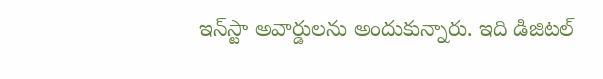ఇన్‌స్టా అవార్డులను అందుకున్నారు. ఇది డిజిటల్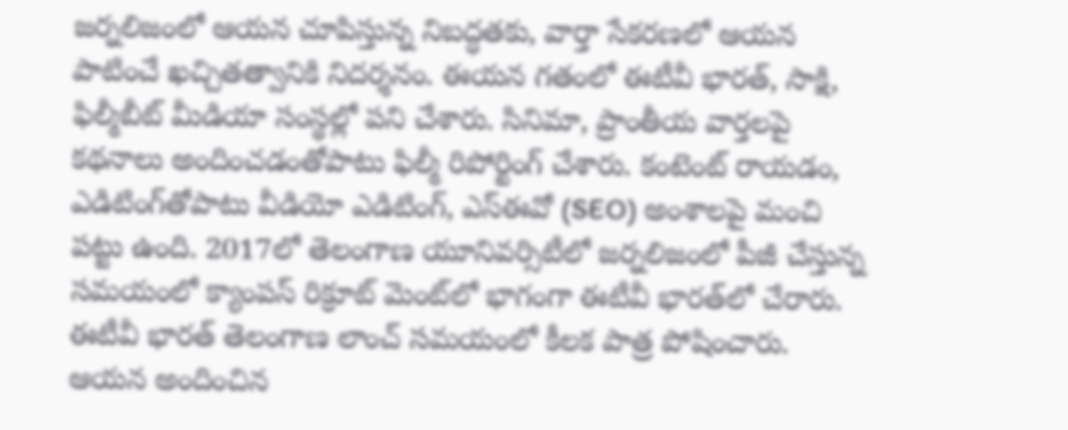జర్నలిజంలో ఆయన చూపిస్తున్న నిబద్ధతకు, వార్తా సేకరణలో ఆయన పాటించే ఖచ్చితత్వానికి నిదర్శనం. ఈయన గతంలో ఈటీవీ భారత్, సాక్షి, ఫిల్మీబీట్ మీడియా సంస్థల్లో పని చేశారు. సినిమా, ప్రాంతీయ వార్తలపై కథనాలు అందించడంతోపాటు ఫిల్మీ రిపోర్టింగ్ చేశారు. కంటెంట్ రాయడం, ఎడిటింగ్‌తోపాటు వీడియో ఎడిటింగ్, ఎస్‌ఈవో (SEO) అంశాలపై మంచి పట్టు ఉంది. 2017లో తెలంగాణ యూనివర్సిటీలో జర్నలిజంలో పీజీ చేస్తున్న సమయంలో క్యాంపస్ రిక్రూట్ మెంట్‌లో భాగంగా ఈటీవీ భారత్‌లో చేరారు. ఈటీవీ భారత్ తెలంగాణ లాంచ్ సమయంలో కీలక పాత్ర పోషించారు. ఆయన అందించిన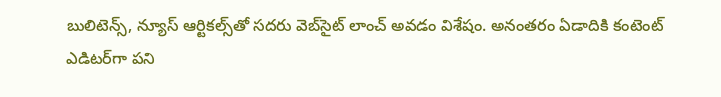బులిటెన్స్, న్యూస్ ఆర్టికల్స్‌తో సదరు వెబ్‌సైట్ లాంచ్ అవడం విశేషం. అనంతరం ఏడాదికి కంటెంట్ ఎడిటర్‌గా పని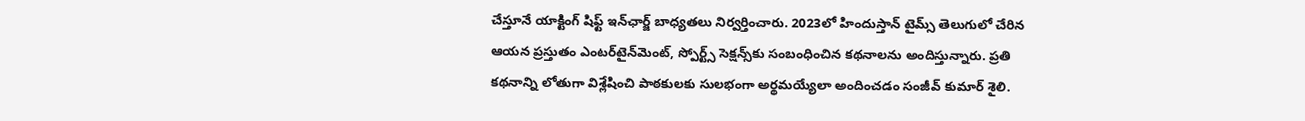చేస్తూనే యాక్టింగ్ షిఫ్ట్ ఇన్‌ఛార్జ్ బాధ్యతలు నిర్వర్తించారు. 2023లో హిందుస్తాన్ టైమ్స్ తెలుగులో చేరిన ఆయన ప్రస్తుతం ఎంటర్‌టైన్‌మెంట్, స్పోర్ట్స్ సెక్షన్స్‌కు సంబంధించిన కథనాలను అందిస్తున్నారు. ప్రతి కథనాన్ని లోతుగా విశ్లేషించి పాఠకులకు సులభంగా అర్థమయ్యేలా అందించడం సంజీవ్ కుమార్ శైలి.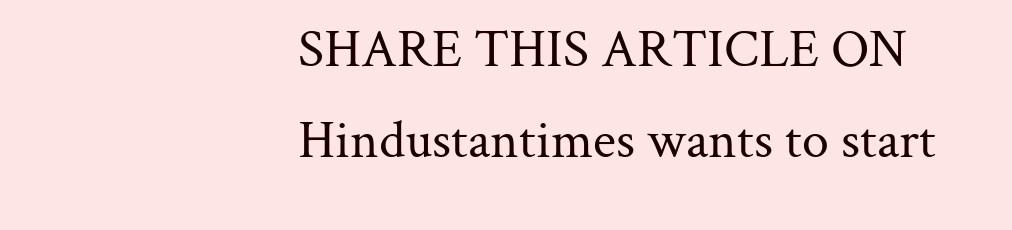SHARE THIS ARTICLE ON
Hindustantimes wants to start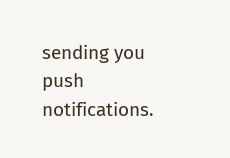sending you push notifications.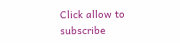Click allow to subscribe